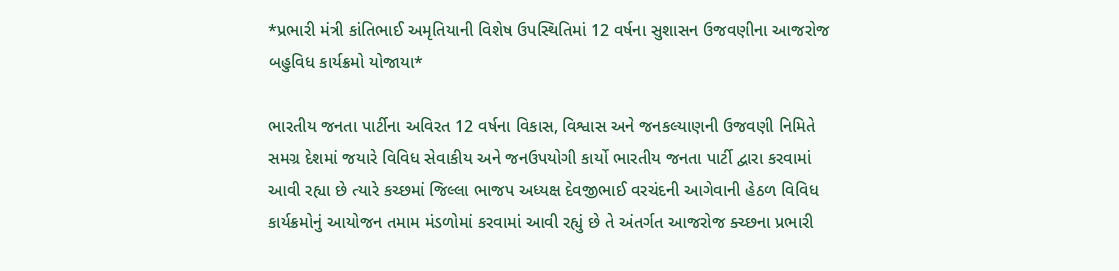*પ્રભારી મંત્રી કાંતિભાઈ અમૃતિયાની વિશેષ ઉપસ્થિતિમાં 12 વર્ષના સુશાસન ઉજવણીના આજરોજ બહુવિધ કાર્યક્રમો યોજાયા*

ભારતીય જનતા પાર્ટીના અવિરત 12 વર્ષના વિકાસ, વિશ્વાસ અને જનકલ્યાણની ઉજવણી નિમિતે સમગ્ર દેશમાં જયારે વિવિધ સેવાકીય અને જનઉપયોગી કાર્યો ભારતીય જનતા પાર્ટી દ્વારા કરવામાં આવી રહ્યા છે ત્યારે કચ્છમાં જિલ્લા ભાજપ અધ્યક્ષ દેવજીભાઈ વરચંદની આગેવાની હેઠળ વિવિધ કાર્યક્રમોનું આયોજન તમામ મંડળોમાં કરવામાં આવી રહ્યું છે તે અંતર્ગત આજરોજ ક્ચ્છના પ્રભારી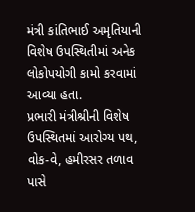મંત્રી કાંતિભાઈ અમૃતિયાની વિશેષ ઉપસ્થિતીમાં અનેક લોકોપયોગી કામો કરવામાં આવ્યા હતા.
પ્રભારી મંત્રીશ્રીની વિશેષ ઉપસ્થિતમાં આરોગ્ય પથ, વોક-વે, હમીરસર તળાવ પાસે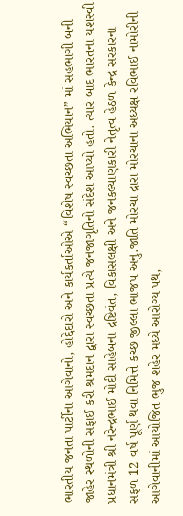ભારતીય જનતા પાર્ટીના આગેવાનો, હોદ્દેદારો અને કાર્યકર્તાઓએ “વિશેષ સ્વચ્છતા અભિયાન” માં સહભાગી બની જાહેર સ્થળોની સફાઈ કરી શ્રમદાન દ્વારા સ્વચ્છતા પ્રત્યે જનજાગૃતિનો સંદેશ આપ્યો હતો. ત્યાર બાદ ભારતના યશસ્વી પ્રધાનમંત્રી શ્રી નરેન્દ્રભાઈ મોદી સાહેબના દ્રષ્ટિવંત, વિકાસલક્ષી અને જનકલ્યાણકારી નેતૃત્વ હેઠળ કેન્દ્ર સરકારના સફળ 12 વર્ષ પૂર્ણ થવા નિમિત્તે કચ્છ જીલ્લા ભાજપ અનુ.જાતિ મોરચા દ્રારા મોરચાના અધ્યક્ષ રવિભાઈ નામોરીની આગેવાનીમાં આયોજિત ભુજ શહેર મધ્યે આરોગ્ય પથ,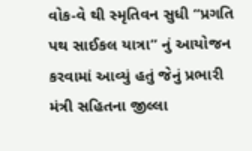વોક-વે થી સ્મૃતિવન સુધી “પ્રગતિ પથ સાઈકલ યાત્રા” નું આયોજન કરવામાં આવ્યું હતું જેનું પ્રભારી મંત્રી સહિતના જીલ્લા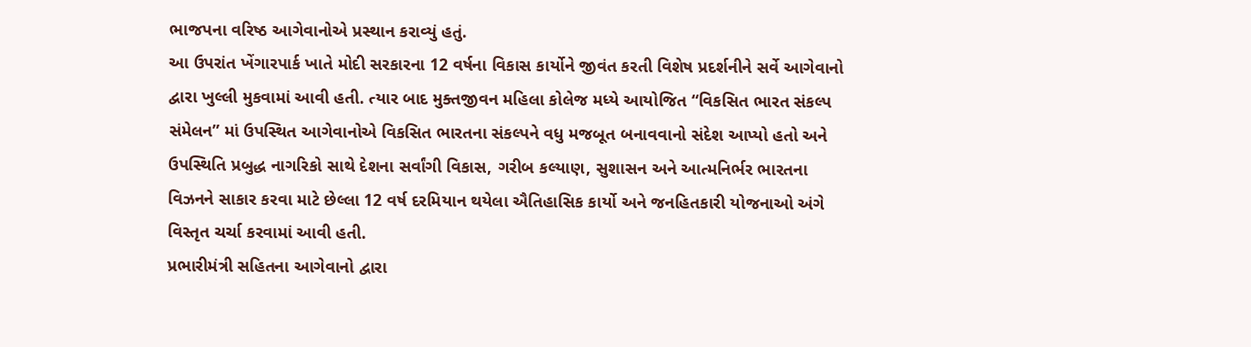ભાજપના વરિષ્ઠ આગેવાનોએ પ્રસ્થાન કરાવ્યું હતું.
આ ઉપરાંત ખેંગારપાર્ક ખાતે મોદી સરકારના 12 વર્ષના વિકાસ કાર્યોને જીવંત કરતી વિશેષ પ્રદર્શનીને સર્વે આગેવાનો દ્વારા ખુલ્લી મુકવામાં આવી હતી. ત્યાર બાદ મુક્તજીવન મહિલા કોલેજ મધ્યે આયોજિત “વિકસિત ભારત સંકલ્પ સંમેલન” માં ઉપસ્થિત આગેવાનોએ વિકસિત ભારતના સંકલ્પને વધુ મજબૂત બનાવવાનો સંદેશ આપ્યો હતો અને ઉપસ્થિતિ પ્રબુદ્ધ નાગરિકો સાથે દેશના સર્વાંગી વિકાસ, ગરીબ કલ્યાણ, સુશાસન અને આત્મનિર્ભર ભારતના વિઝનને સાકાર કરવા માટે છેલ્લા 12 વર્ષ દરમિયાન થયેલા ઐતિહાસિક કાર્યો અને જનહિતકારી યોજનાઓ અંગે વિસ્તૃત ચર્ચા કરવામાં આવી હતી.
પ્રભારીમંત્રી સહિતના આગેવાનો દ્વારા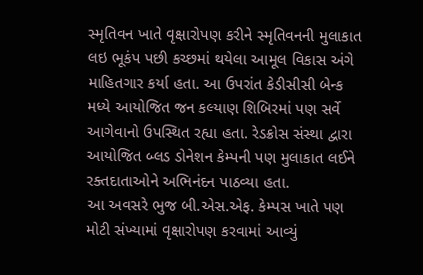સ્મૃતિવન ખાતે વૃક્ષારોપણ કરીને સ્મૃતિવનની મુલાકાત લઇ ભૂકંપ પછી કચ્છમાં થયેલા આમૂલ વિકાસ અંગે માહિતગાર કર્યા હતા. આ ઉપરાંત કેડીસીસી બેન્ક મધ્યે આયોજિત જન કલ્યાણ શિબિરમાં પણ સર્વે આગેવાનો ઉપસ્થિત રહ્યા હતા. રેડક્રોસ સંસ્થા દ્વારા આયોજિત બ્લડ ડોનેશન કેમ્પની પણ મુલાકાત લઈને રક્તદાતાઓને અભિનંદન પાઠવ્યા હતા.
આ અવસરે ભુજ બી.એસ.એફ. કેમ્પસ ખાતે પણ મોટી સંખ્યામાં વૃક્ષારોપણ કરવામાં આવ્યું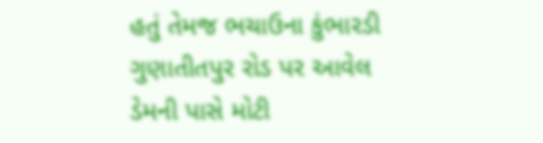હતું તેમજ ભચાઉના કુંભારડી ગુણાતીતપુર રોડ પર આવેલ ડેમની પાસે મોટી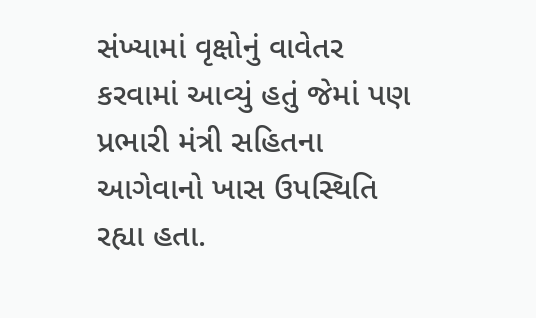સંખ્યામાં વૃક્ષોનું વાવેતર કરવામાં આવ્યું હતું જેમાં પણ પ્રભારી મંત્રી સહિતના આગેવાનો ખાસ ઉપસ્થિતિ રહ્યા હતા.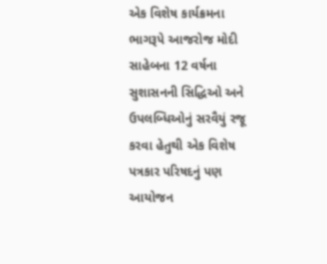એક વિશેષ કાર્યક્રમના ભાગરૂપે આજરોજ મોદી સાહેબના 12 વર્ષના સુશાસનની સિદ્ધિઓ અને ઉપલબ્ધિઓનું સરવૈયું રજૂ કરવા હેતુથી એક વિશેષ પત્રકાર પરિષદનું પણ આયોજન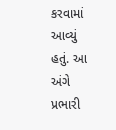કરવામાં આવ્યું હતું. આ અંગે પ્રભારી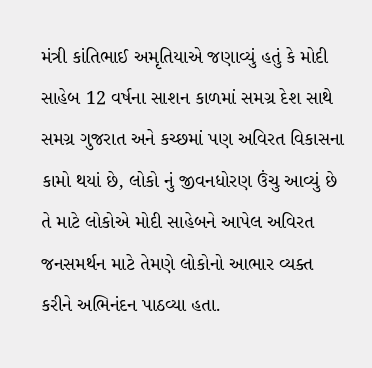મંત્રી કાંતિભાઈ અમૃતિયાએ જણાવ્યું હતું કે મોદી સાહેબ 12 વર્ષના સાશન કાળમાં સમગ્ર દેશ સાથે સમગ્ર ગુજરાત અને કચ્છમાં પણ અવિરત વિકાસના કામો થયાં છે, લોકો નું જીવનધોરણ ઉંચુ આવ્યું છે તે માટે લોકોએ મોદી સાહેબને આપેલ અવિરત જનસમર્થન માટે તેમણે લોકોનો આભાર વ્યક્ત કરીને અભિનંદન પાઠવ્યા હતા.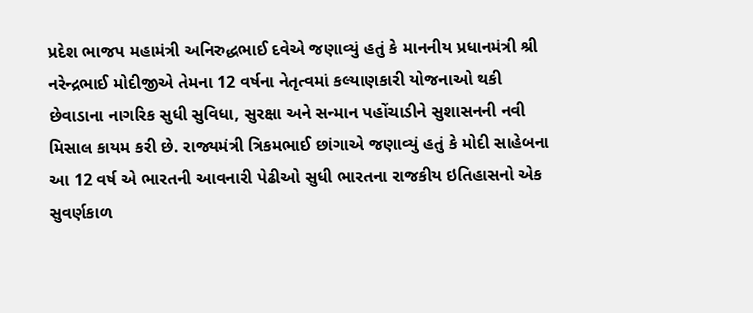પ્રદેશ ભાજપ મહામંત્રી અનિરુદ્ધભાઈ દવેએ જણાવ્યું હતું કે માનનીય પ્રધાનમંત્રી શ્રી નરેન્દ્રભાઈ મોદીજીએ તેમના 12 વર્ષના નેતૃત્વમાં કલ્યાણકારી યોજનાઓ થકી છેવાડાના નાગરિક સુધી સુવિધા, સુરક્ષા અને સન્માન પહોંચાડીને સુશાસનની નવી મિસાલ કાયમ કરી છે. રાજ્યમંત્રી ત્રિકમભાઈ છાંગાએ જણાવ્યું હતું કે મોદી સાહેબના આ 12 વર્ષ એ ભારતની આવનારી પેઢીઓ સુધી ભારતના રાજકીય ઇતિહાસનો એક સુવર્ણકાળ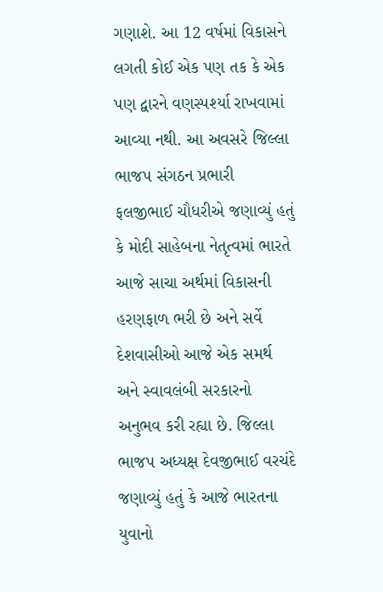ગણાશે. આ 12 વર્ષમાં વિકાસને લગતી કોઈ એક પણ તક કે એક પણ દ્વારને વણસ્પર્શ્યા રાખવામાં આવ્યા નથી. આ અવસરે જિલ્લા ભાજપ સંગઠન પ્રભારી ફલજીભાઈ ચૌધરીએ જણાવ્યું હતું કે મોદી સાહેબના નેતૃત્વમાં ભારતે આજે સાચા અર્થમાં વિકાસની હરણફાળ ભરી છે અને સર્વે દેશવાસીઓ આજે એક સમર્થ અને સ્વાવલંબી સરકારનો અનુભવ કરી રહ્યા છે. જિલ્લા ભાજપ અધ્યક્ષ દેવજીભાઈ વરચંદે જણાવ્યું હતું કે આજે ભારતના યુવાનો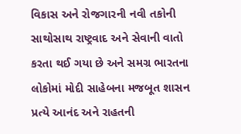વિકાસ અને રોજગારની નવી તકોની સાથોસાથ રાષ્ટ્રવાદ અને સેવાની વાતો કરતા થઈ ગયા છે અને સમગ્ર ભારતના લોકોમાં મોદી સાહેબના મજબૂત શાસન પ્રત્યે આનંદ અને રાહતની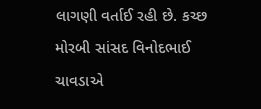લાગણી વર્તાઈ રહી છે. કચ્છ મોરબી સાંસદ વિનોદભાઈ ચાવડાએ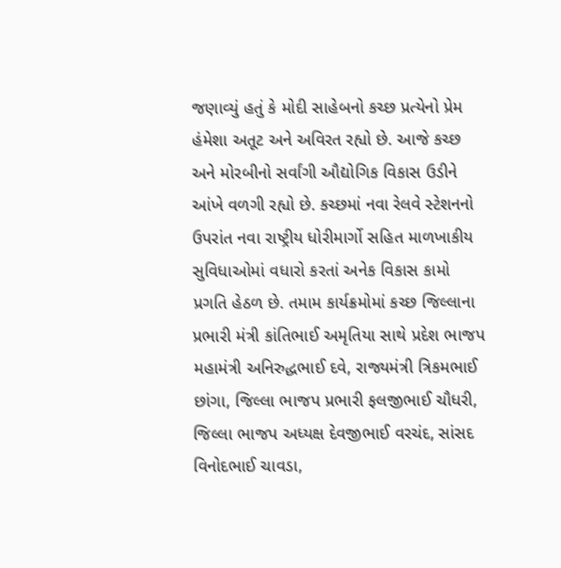જણાવ્યું હતું કે મોદી સાહેબનો કચ્છ પ્રત્યેનો પ્રેમ હંમેશા અતૂટ અને અવિરત રહ્યો છે. આજે કચ્છ અને મોરબીનો સર્વાંગી ઔદ્યોગિક વિકાસ ઉડીને આંખે વળગી રહ્યો છે. કચ્છમાં નવા રેલવે સ્ટેશનનો ઉપરાંત નવા રાષ્ટ્રીય ધોરીમાર્ગો સહિત માળખાકીય સુવિધાઓમાં વધારો કરતાં અનેક વિકાસ કામો પ્રગતિ હેઠળ છે. તમામ કાર્યક્રમોમાં કચ્છ જિલ્લાના પ્રભારી મંત્રી કાંતિભાઈ અમૃતિયા સાથે પ્રદેશ ભાજપ મહામંત્રી અનિરુદ્ધભાઈ દવે, રાજ્યમંત્રી ત્રિકમભાઈ છાંગા, જિલ્લા ભાજપ પ્રભારી ફલજીભાઈ ચૌધરી, જિલ્લા ભાજપ અધ્યક્ષ દેવજીભાઈ વરચંદ, સાંસદ વિનોદભાઈ ચાવડા,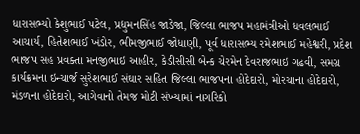ધારાસભ્યો કેશુભાઈ પટેલ, પ્રદ્યુમનસિંહ જાડેજા, જિલ્લા ભાજપ મહામંત્રીઓ ધવલભાઈ આચાર્ય, હિતેશભાઈ ખંડોર, ભીમજીભાઈ જોધાણી, પૂર્વ ધારાસભ્ય રમેશભાઈ મહેશ્વરી, પ્રદેશ ભાજપ સહ પ્રવક્તા મનજીભાઇ આહીર, કેડીસીસી બેન્ક ચેરમેન દેવરાજભાઇ ગઢવી, સમગ્ર કાર્યક્રમના ઇન્ચાર્જ સુરેશભાઈ સંઘાર સહિત જિલ્લા ભાજપના હોદેદારો, મોરચાના હોદેદારો, મંડળના હોદેદારો, આગેવાનો તેમજ મોટી સંખ્યામાં નાગરિકો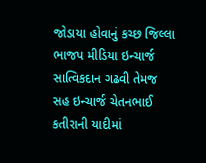જોડાયા હોવાનું કચ્છ જિલ્લા ભાજપ મીડિયા ઇન્ચાર્જ સાત્વિકદાન ગઢવી તેમજ સહ ઇન્ચાર્જ ચેતનભાઈ કતીરાની યાદીમાં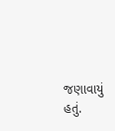જણાવાયું હતું.